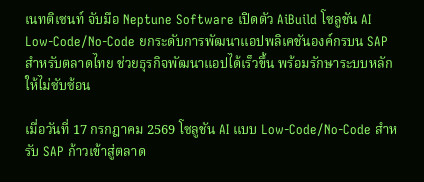เนทติเซนท์ จับมือ Neptune Software เปิดตัว AiBuild โซลูชัน AI Low-Code/No-Code ยกระดับการพัฒนาแอปพลิเคชันองค์กรบน SAP สำหรับตลาดไทย ช่วยธุรกิจพัฒนาแอปได้เร็วขึ้น พร้อมรักษาระบบหลักให้ไม่ซับซ้อน

เมื่อวันที่ 17 กรกฎาคม 2569 โซลูชัน AI แบบ Low-Code/No-Code สำหรับ SAP ก้าวเข้าสู่ตลาด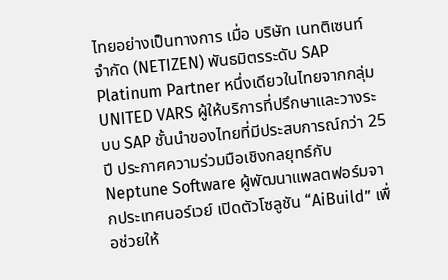ไทยอย่างเป็นทางการ เมื่อ บริษัท เนทติเซนท์ จำกัด (NETIZEN) พันธมิตรระดับ SAP Platinum Partner หนึ่งเดียวในไทยจากกลุ่ม UNITED VARS ผู้ให้บริการที่ปรึกษาและวางระบบ SAP ชั้นนำของไทยที่มีประสบการณ์กว่า 25 ปี ประกาศความร่วมมือเชิงกลยุทธ์กับ Neptune Software ผู้พัฒนาแพลตฟอร์มจากประเทศนอร์เวย์ เปิดตัวโซลูชัน “AiBuild” เพื่อช่วยให้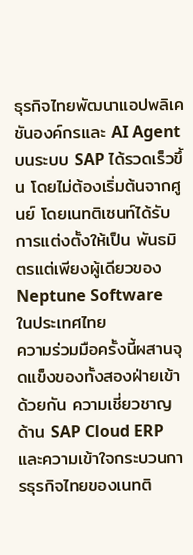ธุรกิจไทยพัฒนาแอปพลิเคชันองค์กรและ AI Agent บนระบบ SAP ได้รวดเร็วขึ้น โดยไม่ต้องเริ่มต้นจากศูนย์ โดยเนทติเซนท์ได้รับการแต่งตั้งให้เป็น พันธมิตรแต่เพียงผู้เดียวของ Neptune Software ในประเทศไทย
ความร่วมมือครั้งนี้ผสานจุดแข็งของทั้งสองฝ่ายเข้าด้วยกัน ความเชี่ยวชาญด้าน SAP Cloud ERP และความเข้าใจกระบวนการธุรกิจไทยของเนทติ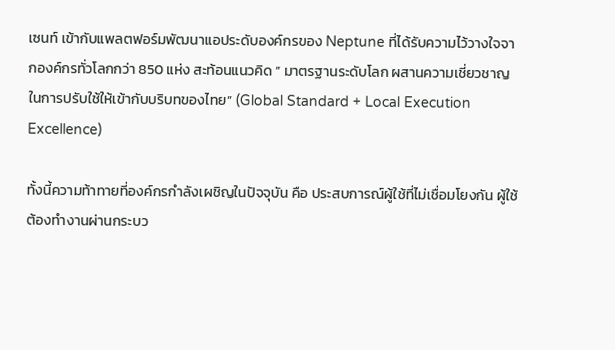เซนท์ เข้ากับแพลตฟอร์มพัฒนาแอประดับองค์กรของ Neptune ที่ได้รับความไว้วางใจจากองค์กรทั่วโลกกว่า 850 แห่ง สะท้อนแนวคิด ” มาตรฐานระดับโลก ผสานความเชี่ยวชาญในการปรับใช้ให้เข้ากับบริบทของไทย” (Global Standard + Local Execution Excellence)

ทั้งนี้ความท้าทายที่องค์กรกำลังเผชิญในปัจจุบัน คือ ประสบการณ์ผู้ใช้ที่ไม่เชื่อมโยงกัน ผู้ใช้ต้องทำงานผ่านกระบว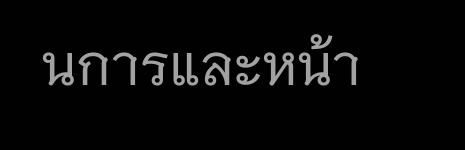นการและหน้า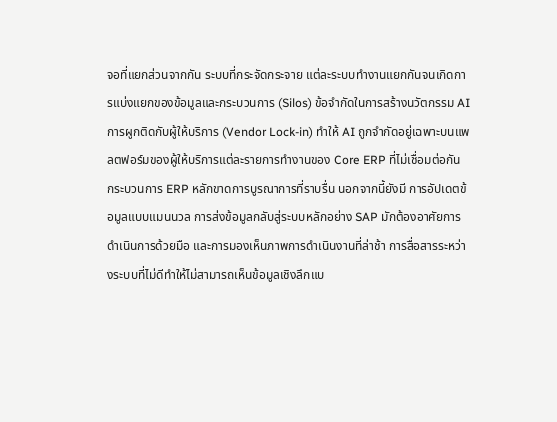จอที่แยกส่วนจากกัน ระบบที่กระจัดกระจาย แต่ละระบบทำงานแยกกันจนเกิดการแบ่งแยกของข้อมูลและกระบวนการ (Silos) ข้อจำกัดในการสร้างนวัตกรรม AI การผูกติดกับผู้ให้บริการ (Vendor Lock-in) ทำให้ AI ถูกจำกัดอยู่เฉพาะบนแพลตฟอร์มของผู้ให้บริการแต่ละรายการทำงานของ Core ERP ที่ไม่เชื่อมต่อกัน กระบวนการ ERP หลักขาดการบูรณาการที่ราบรื่น นอกจากนี้ยังมี การอัปเดตข้อมูลแบบแมนนวล การส่งข้อมูลกลับสู่ระบบหลักอย่าง SAP มักต้องอาศัยการดำเนินการด้วยมือ และการมองเห็นภาพการดำเนินงานที่ล่าช้า การสื่อสารระหว่างระบบที่ไม่ดีทำให้ไม่สามารถเห็นข้อมูลเชิงลึกแบ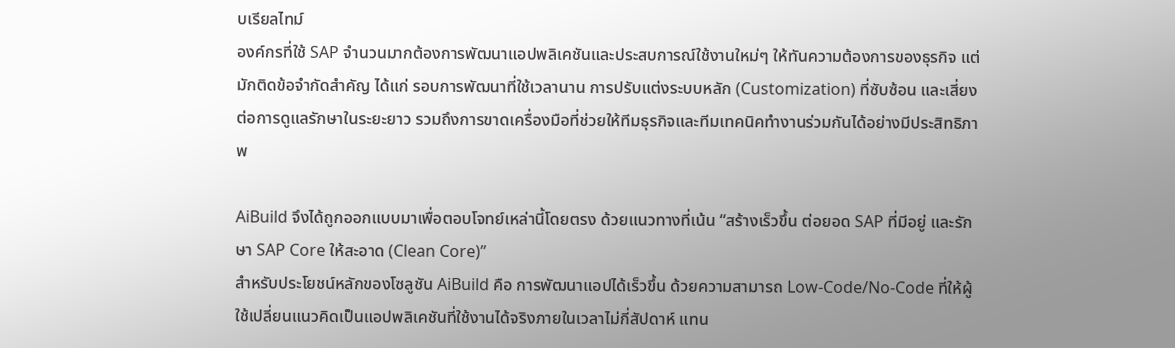บเรียลไทม์
องค์กรที่ใช้ SAP จำนวนมากต้องการพัฒนาแอปพลิเคชันและประสบการณ์ใช้งานใหม่ๆ ให้ทันความต้องการของธุรกิจ แต่มักติดข้อจำกัดสำคัญ ได้แก่ รอบการพัฒนาที่ใช้เวลานาน การปรับแต่งระบบหลัก (Customization) ที่ซับซ้อน และเสี่ยงต่อการดูแลรักษาในระยะยาว รวมถึงการขาดเครื่องมือที่ช่วยให้ทีมธุรกิจและทีมเทคนิคทำงานร่วมกันได้อย่างมีประสิทธิภาพ

AiBuild จึงได้ถูกออกแบบมาเพื่อตอบโจทย์เหล่านี้โดยตรง ด้วยแนวทางที่เน้น “สร้างเร็วขึ้น ต่อยอด SAP ที่มีอยู่ และรักษา SAP Core ให้สะอาด (Clean Core)”
สำหรับประโยชน์หลักของโซลูชัน AiBuild คือ การพัฒนาแอปได้เร็วขึ้น ด้วยความสามารถ Low-Code/No-Code ที่ให้ผู้ใช้เปลี่ยนแนวคิดเป็นแอปพลิเคชันที่ใช้งานได้จริงภายในเวลาไม่กี่สัปดาห์ แทน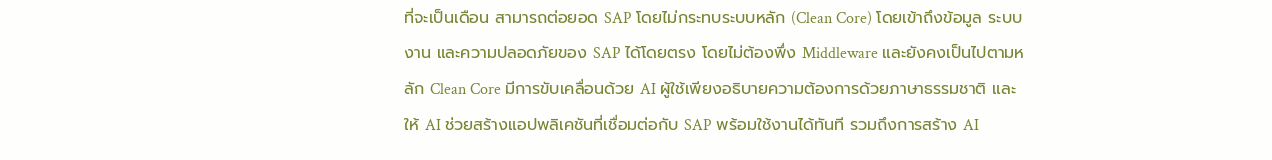ที่จะเป็นเดือน สามารถต่อยอด SAP โดยไม่กระทบระบบหลัก (Clean Core) โดยเข้าถึงข้อมูล ระบบงาน และความปลอดภัยของ SAP ได้โดยตรง โดยไม่ต้องพึ่ง Middleware และยังคงเป็นไปตามหลัก Clean Core มีการขับเคลื่อนด้วย AI ผู้ใช้เพียงอธิบายความต้องการด้วยภาษาธรรมชาติ และให้ AI ช่วยสร้างแอปพลิเคชันที่เชื่อมต่อกับ SAP พร้อมใช้งานได้ทันที รวมถึงการสร้าง AI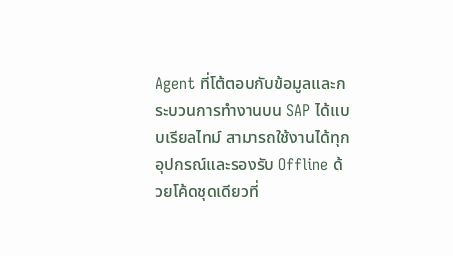Agent ที่โต้ตอบกับข้อมูลและกระบวนการทำงานบน SAP ได้แบบเรียลไทม์ สามารถใช้งานได้ทุกอุปกรณ์และรองรับ Offline ด้วยโค้ดชุดเดียวที่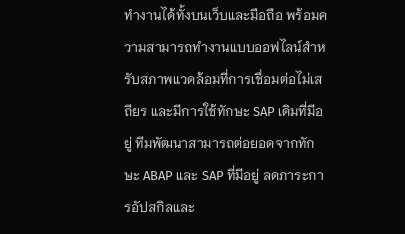ทำงานได้ทั้งบนเว็บและมือถือ พร้อมความสามารถทำงานแบบออฟไลน์สำหรับสภาพแวดล้อมที่การเชื่อมต่อไม่เสถียร และมีการใช้ทักษะ SAP เดิมที่มีอยู่ ทีมพัฒนาสามารถต่อยอดจากทักษะ ABAP และ SAP ที่มีอยู่ ลดภาระการอัปสกิลและ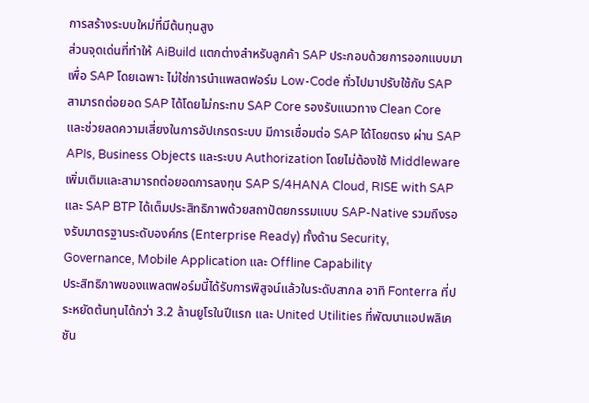การสร้างระบบใหม่ที่มีต้นทุนสูง
ส่วนจุดเด่นที่ทำให้ AiBuild แตกต่างสำหรับลูกค้า SAP ประกอบด้วยการออกแบบมาเพื่อ SAP โดยเฉพาะ ไม่ใช่การนำแพลตฟอร์ม Low-Code ทั่วไปมาปรับใช้กับ SAP สามารถต่อยอด SAP ได้โดยไม่กระทบ SAP Core รองรับแนวทาง Clean Core และช่วยลดความเสี่ยงในการอัปเกรดระบบ มีการเชื่อมต่อ SAP ได้โดยตรง ผ่าน SAP APIs, Business Objects และระบบ Authorization โดยไม่ต้องใช้ Middleware เพิ่มเติมและสามารถต่อยอดการลงทุน SAP S/4HANA Cloud, RISE with SAP และ SAP BTP ได้เต็มประสิทธิภาพด้วยสถาปัตยกรรมแบบ SAP-Native รวมถึงรองรับมาตรฐานระดับองค์กร (Enterprise Ready) ทั้งด้าน Security, Governance, Mobile Application และ Offline Capability
ประสิทธิภาพของแพลตฟอร์มนี้ได้รับการพิสูจน์แล้วในระดับสากล อาทิ Fonterra ที่ประหยัดต้นทุนได้กว่า 3.2 ล้านยูโรในปีแรก และ United Utilities ที่พัฒนาแอปพลิเคชัน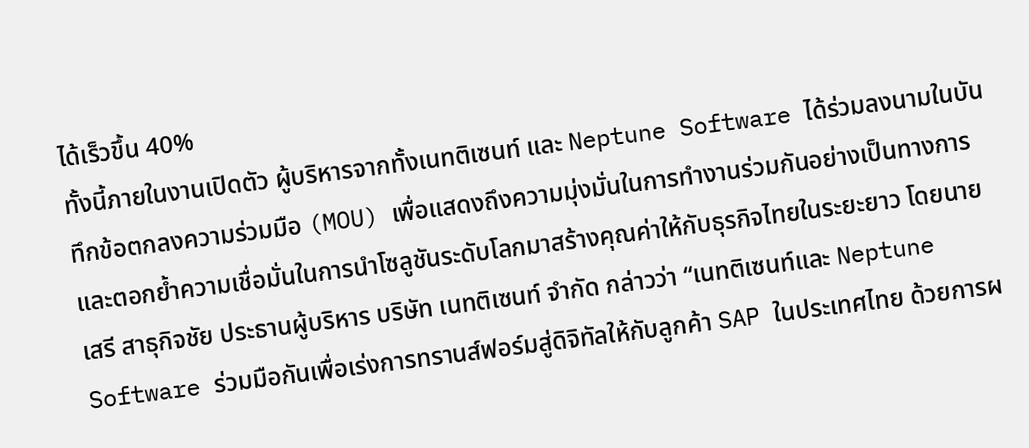ได้เร็วขึ้น 40%
ทั้งนี้ภายในงานเปิดตัว ผู้บริหารจากทั้งเนทติเซนท์ และ Neptune Software ได้ร่วมลงนามในบันทึกข้อตกลงความร่วมมือ (MOU) เพื่อแสดงถึงความมุ่งมั่นในการทำงานร่วมกันอย่างเป็นทางการ และตอกย้ำความเชื่อมั่นในการนำโซลูชันระดับโลกมาสร้างคุณค่าให้กับธุรกิจไทยในระยะยาว โดยนายเสรี สาธุกิจชัย ประธานผู้บริหาร บริษัท เนทติเซนท์ จำกัด กล่าวว่า “เนทติเซนท์และ Neptune Software ร่วมมือกันเพื่อเร่งการทรานส์ฟอร์มสู่ดิจิทัลให้กับลูกค้า SAP ในประเทศไทย ด้วยการผ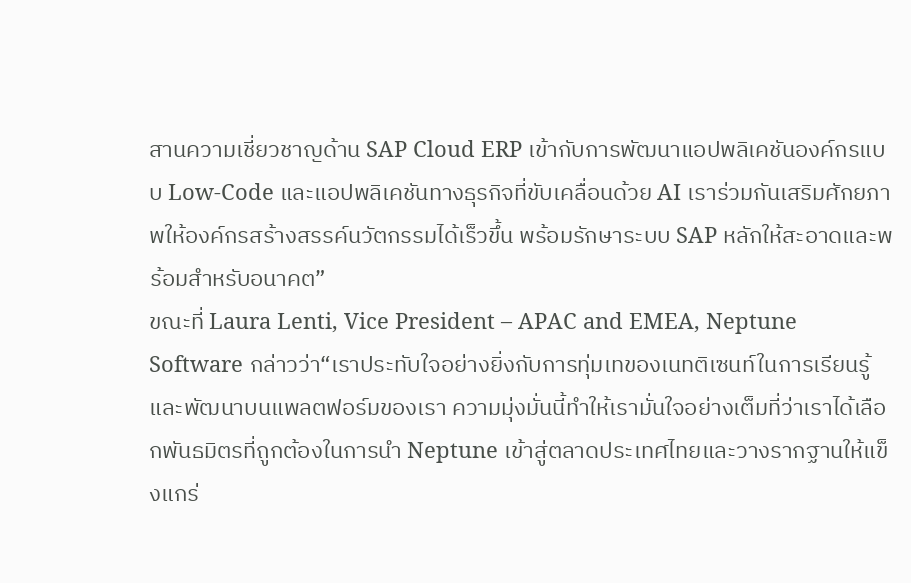สานความเชี่ยวชาญด้าน SAP Cloud ERP เข้ากับการพัฒนาแอปพลิเคชันองค์กรแบบ Low-Code และแอปพลิเคชันทางธุรกิจที่ขับเคลื่อนด้วย AI เราร่วมกันเสริมศักยภาพให้องค์กรสร้างสรรค์นวัตกรรมได้เร็วขึ้น พร้อมรักษาระบบ SAP หลักให้สะอาดและพร้อมสำหรับอนาคต”
ขณะที่ Laura Lenti, Vice President – APAC and EMEA, Neptune Software กล่าวว่า“เราประทับใจอย่างยิ่งกับการทุ่มเทของเนทติเซนท์ในการเรียนรู้และพัฒนาบนแพลตฟอร์มของเรา ความมุ่งมั่นนี้ทำให้เรามั่นใจอย่างเต็มที่ว่าเราได้เลือกพันธมิตรที่ถูกต้องในการนำ Neptune เข้าสู่ตลาดประเทศไทยและวางรากฐานให้แข็งแกร่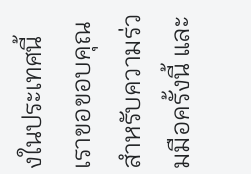งในประเทศนี้ เราขอขอบคุณสำหรับความร่วมมือครั้งนี้ และ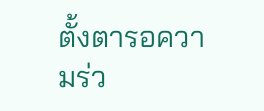ตั้งตารอความร่ว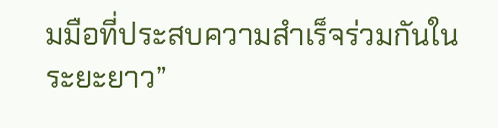มมือที่ประสบความสำเร็จร่วมกันในระยะยาว”